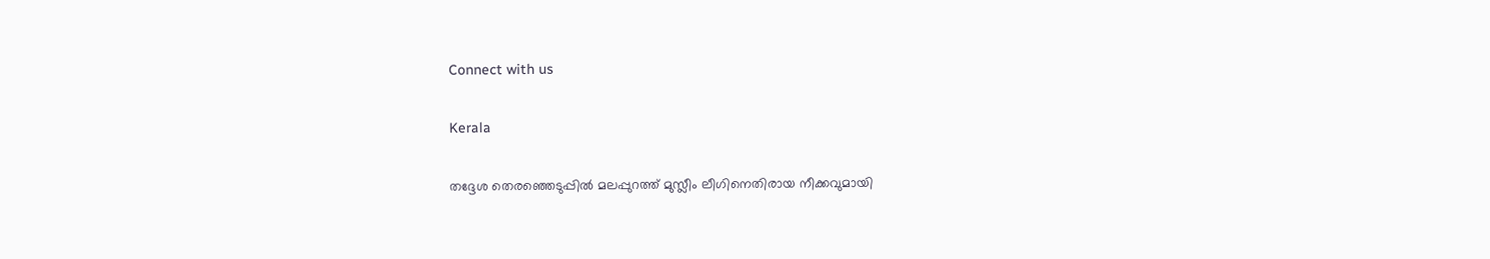Connect with us

Kerala

തദ്ദേശ തെരഞ്ഞെടുപ്പില്‍ മലപ്പുറത്ത് മുസ്ലീം ലീഗിനെതിരായ നീക്കവുമായി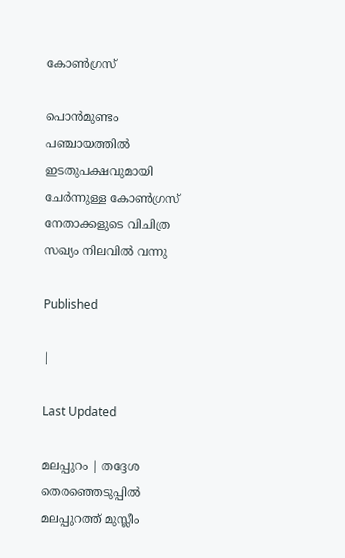കോണ്‍ഗ്രസ്

പൊന്‍മുണ്ടം പഞ്ചായത്തില്‍ ഇടതുപക്ഷവുമായി ചേര്‍ന്നുള്ള കോണ്‍ഗ്രസ് നേതാക്കളുടെ വിചിത്ര സഖ്യം നിലവില്‍ വന്നു

Published

|

Last Updated

മലപ്പുറം | തദ്ദേശ തെരഞ്ഞെടുപ്പില്‍ മലപ്പുറത്ത് മുസ്ലീം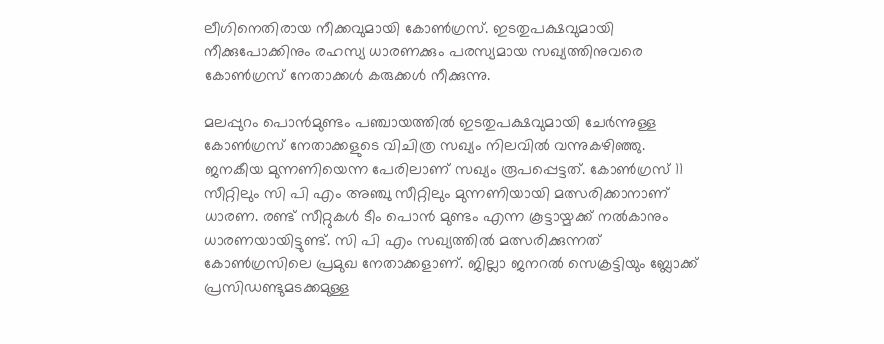ലീഗിനെതിരായ നീക്കവുമായി കോണ്‍ഗ്രസ്. ഇടതുപക്ഷവുമായി നീക്കുപോക്കിനും രഹസ്യ ധാരണക്കും പരസ്യമായ സഖ്യത്തിനുവരെ കോണ്‍ഗ്രസ് നേതാക്കള്‍ കരുക്കള്‍ നീക്കുന്നു.

മലപ്പുറം പൊന്‍മുണ്ടം പഞ്ചായത്തില്‍ ഇടതുപക്ഷവുമായി ചേര്‍ന്നുള്ള കോണ്‍ഗ്രസ് നേതാക്കളുടെ വിചിത്ര സഖ്യം നിലവില്‍ വന്നുകഴിഞ്ഞു. ജനകീയ മുന്നണിയെന്ന പേരിലാണ് സഖ്യം രൂപപ്പെട്ടത്. കോണ്‍ഗ്രസ് 11 സീറ്റിലും സി പി എം അഞ്ചു സീറ്റിലും മുന്നണിയായി മത്സരിക്കാനാണ് ധാരണ. രണ്ട് സീറ്റുകള്‍ ടീം പൊന്‍ മുണ്ടം എന്ന കൂട്ടായ്മക്ക് നല്‍കാനും ധാരണയായിട്ടുണ്ട്. സി പി എം സഖ്യത്തില്‍ മത്സരിക്കുന്നത് കോണ്‍ഗ്രസിലെ പ്രമുഖ നേതാക്കളാണ്. ജില്ലാ ജനറല്‍ സെക്രട്ടിയും ബ്ലോക്ക് പ്രസിഡണ്ടുമടക്കമുള്ള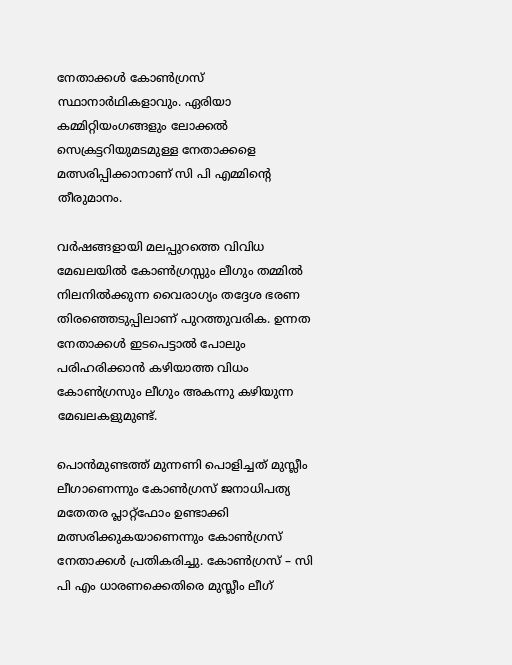നേതാക്കള്‍ കോണ്‍ഗ്രസ് സ്ഥാനാര്‍ഥികളാവും. ഏരിയാ കമ്മിറ്റിയംഗങ്ങളും ലോക്കല്‍ സെക്രട്ടറിയുമടമുള്ള നേതാക്കളെ മത്സരിപ്പിക്കാനാണ് സി പി എമ്മിന്റെ തീരുമാനം.

വര്‍ഷങ്ങളായി മലപ്പുറത്തെ വിവിധ മേഖലയില്‍ കോണ്‍ഗ്രസ്സും ലീഗും തമ്മില്‍ നിലനില്‍ക്കുന്ന വൈരാഗ്യം തദ്ദേശ ഭരണ തിരഞ്ഞെടുപ്പിലാണ് പുറത്തുവരിക. ഉന്നത നേതാക്കള്‍ ഇടപെട്ടാല്‍ പോലും പരിഹരിക്കാന്‍ കഴിയാത്ത വിധം കോണ്‍ഗ്രസും ലീഗും അകന്നു കഴിയുന്ന മേഖലകളുമുണ്ട്.

പൊന്‍മുണ്ടത്ത് മുന്നണി പൊളിച്ചത് മുസ്ലീം ലീഗാണെന്നും കോണ്‍ഗ്രസ് ജനാധിപത്യ മതേതര പ്ലാറ്റ്‌ഫോം ഉണ്ടാക്കി മത്സരിക്കുകയാണെന്നും കോണ്‍ഗ്രസ് നേതാക്കള്‍ പ്രതികരിച്ചു. കോണ്‍ഗ്രസ് – സി പി എം ധാരണക്കെതിരെ മുസ്ലീം ലീഗ്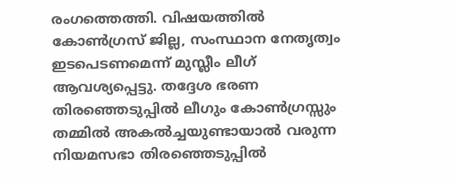രംഗത്തെത്തി. വിഷയത്തില്‍ കോണ്‍ഗ്രസ് ജില്ല, സംസ്ഥാന നേതൃത്വം ഇടപെടണമെന്ന് മുസ്ലീം ലീഗ് ആവശ്യപ്പെട്ടു. തദ്ദേശ ഭരണ തിരഞ്ഞെടുപ്പില്‍ ലീഗും കോണ്‍ഗ്രസ്സും തമ്മില്‍ അകല്‍ച്ചയുണ്ടായാല്‍ വരുന്ന നിയമസഭാ തിരഞ്ഞെടുപ്പില്‍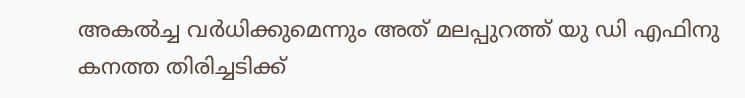അകല്‍ച്ച വര്‍ധിക്കുമെന്നും അത് മലപ്പുറത്ത് യു ഡി എഫിനു കനത്ത തിരിച്ചടിക്ക്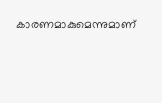കാരണമാകുമെന്നുമാണ്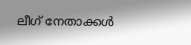ലീഗ് നേതാക്കള്‍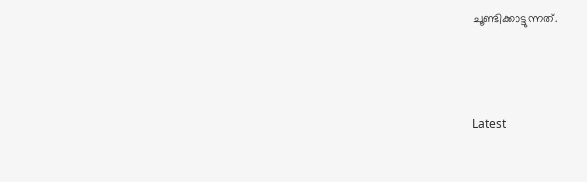ചൂണ്ടിക്കാട്ടുന്നത്.



Latest